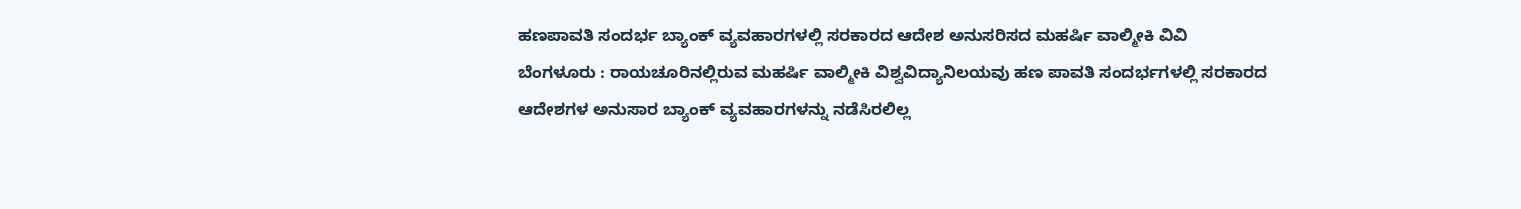ಹಣಪಾವತಿ ಸಂದರ್ಭ ಬ್ಯಾಂಕ್ ವ್ಯವಹಾರಗಳಲ್ಲಿ ಸರಕಾರದ ಆದೇಶ ಅನುಸರಿಸದ ಮಹರ್ಷಿ ವಾಲ್ಮೀಕಿ ವಿವಿ
ಬೆಂಗಳೂರು : ರಾಯಚೂರಿನಲ್ಲಿರುವ ಮಹರ್ಷಿ ವಾಲ್ಮೀಕಿ ವಿಶ್ವವಿದ್ಯಾನಿಲಯವು ಹಣ ಪಾವತಿ ಸಂದರ್ಭಗಳಲ್ಲಿ ಸರಕಾರದ ಆದೇಶಗಳ ಅನುಸಾರ ಬ್ಯಾಂಕ್ ವ್ಯವಹಾರಗಳನ್ನು ನಡೆಸಿರಲಿಲ್ಲ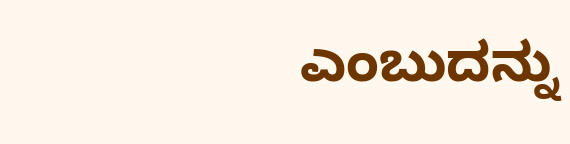ಎಂಬುದನ್ನು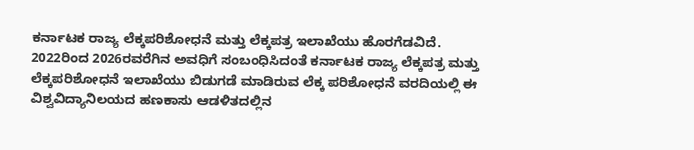ಕರ್ನಾಟಕ ರಾಜ್ಯ ಲೆಕ್ಕಪರಿಶೋಧನೆ ಮತ್ತು ಲೆಕ್ಕಪತ್ರ ಇಲಾಖೆಯು ಹೊರಗೆಡವಿದೆ.
2022ರಿಂದ 2026ರವರೆಗಿನ ಅವಧಿಗೆ ಸಂಬಂಧಿಸಿದಂತೆ ಕರ್ನಾಟಕ ರಾಜ್ಯ ಲೆಕ್ಕಪತ್ರ ಮತ್ತು ಲೆಕ್ಕಪರಿಶೋಧನೆ ಇಲಾಖೆಯು ಬಿಡುಗಡೆ ಮಾಡಿರುವ ಲೆಕ್ಕ ಪರಿಶೋಧನೆ ವರದಿಯಲ್ಲಿ ಈ ವಿಶ್ವವಿದ್ಯಾನಿಲಯದ ಹಣಕಾಸು ಆಡಳಿತದಲ್ಲಿನ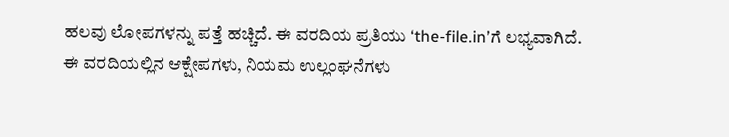ಹಲವು ಲೋಪಗಳನ್ನು ಪತ್ತೆ ಹಚ್ಚಿದೆ. ಈ ವರದಿಯ ಪ್ರತಿಯು ‘the-file.in’ಗೆ ಲಭ್ಯವಾಗಿದೆ.
ಈ ವರದಿಯಲ್ಲಿನ ಆಕ್ಷೇಪಗಳು, ನಿಯಮ ಉಲ್ಲಂಘನೆಗಳು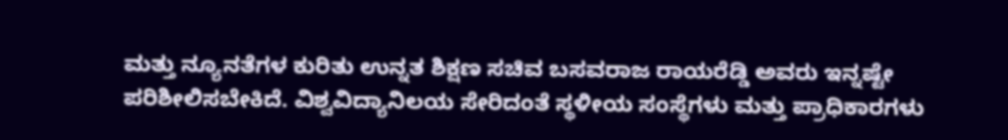ಮತ್ತು ನ್ಯೂನತೆಗಳ ಕುರಿತು ಉನ್ನತ ಶಿಕ್ಷಣ ಸಚಿವ ಬಸವರಾಜ ರಾಯರೆಡ್ಡಿ ಅವರು ಇನ್ನಷ್ಟೇ ಪರಿಶೀಲಿಸಬೇಕಿದೆ. ವಿಶ್ವವಿದ್ಯಾನಿಲಯ ಸೇರಿದಂತೆ ಸ್ಥಳೀಯ ಸಂಸ್ಥೆಗಳು ಮತ್ತು ಪ್ರಾಧಿಕಾರಗಳು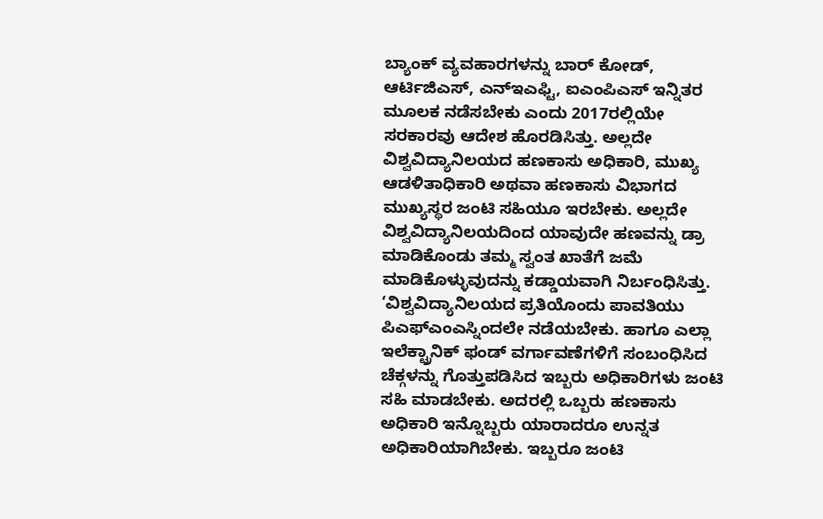ಬ್ಯಾಂಕ್ ವ್ಯವಹಾರಗಳನ್ನು ಬಾರ್ ಕೋಡ್, ಆರ್ಟಿಜಿಎಸ್, ಎನ್ಇಎಫ್ಟಿ, ಐಎಂಪಿಎಸ್ ಇನ್ನಿತರ ಮೂಲಕ ನಡೆಸಬೇಕು ಎಂದು 2017ರಲ್ಲಿಯೇ ಸರಕಾರವು ಆದೇಶ ಹೊರಡಿಸಿತ್ತು. ಅಲ್ಲದೇ ವಿಶ್ವವಿದ್ಯಾನಿಲಯದ ಹಣಕಾಸು ಅಧಿಕಾರಿ, ಮುಖ್ಯ ಆಡಳಿತಾಧಿಕಾರಿ ಅಥವಾ ಹಣಕಾಸು ವಿಭಾಗದ ಮುಖ್ಯಸ್ಥರ ಜಂಟಿ ಸಹಿಯೂ ಇರಬೇಕು. ಅಲ್ಲದೇ ವಿಶ್ವವಿದ್ಯಾನಿಲಯದಿಂದ ಯಾವುದೇ ಹಣವನ್ನು ಡ್ರಾ ಮಾಡಿಕೊಂಡು ತಮ್ಮ ಸ್ವಂತ ಖಾತೆಗೆ ಜಮೆ ಮಾಡಿಕೊಳ್ಳುವುದನ್ನು ಕಡ್ಡಾಯವಾಗಿ ನಿರ್ಬಂಧಿಸಿತ್ತು.
‘ವಿಶ್ವವಿದ್ಯಾನಿಲಯದ ಪ್ರತಿಯೊಂದು ಪಾವತಿಯು ಪಿಎಫ್ಎಂಎಸ್ನಿಂದಲೇ ನಡೆಯಬೇಕು. ಹಾಗೂ ಎಲ್ಲಾ ಇಲೆಕ್ಟ್ರಾನಿಕ್ ಫಂಡ್ ವರ್ಗಾವಣೆಗಳಿಗೆ ಸಂಬಂಧಿಸಿದ ಚೆಕ್ಗಳನ್ನು ಗೊತ್ತುಪಡಿಸಿದ ಇಬ್ಬರು ಅಧಿಕಾರಿಗಳು ಜಂಟಿ ಸಹಿ ಮಾಡಬೇಕು. ಅದರಲ್ಲಿ ಒಬ್ಬರು ಹಣಕಾಸು ಅಧಿಕಾರಿ ಇನ್ನೊಬ್ಬರು ಯಾರಾದರೂ ಉನ್ನತ ಅಧಿಕಾರಿಯಾಗಿಬೇಕು. ಇಬ್ಬರೂ ಜಂಟಿ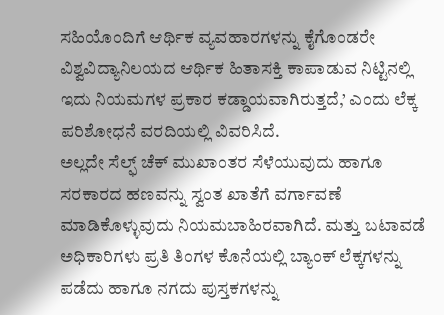ಸಹಿಯೊಂದಿಗೆ ಆರ್ಥಿಕ ವ್ಯವಹಾರಗಳನ್ನು ಕೈಗೊಂಡರೇ ವಿಶ್ವವಿದ್ಯಾನಿಲಯದ ಆರ್ಥಿಕ ಹಿತಾಸಕ್ತಿ ಕಾಪಾಡುವ ನಿಟ್ಟಿನಲ್ಲಿ ಇದು ನಿಯಮಗಳ ಪ್ರಕಾರ ಕಡ್ಡಾಯವಾಗಿರುತ್ತದೆ,’ ಎಂದು ಲೆಕ್ಕ ಪರಿಶೋಧನೆ ವರದಿಯಲ್ಲಿ ವಿವರಿಸಿದೆ.
ಅಲ್ಲದೇ ಸೆಲ್ಫ್ ಚೆಕ್ ಮುಖಾಂತರ ಸೆಳೆಯುವುದು ಹಾಗೂ ಸರಕಾರದ ಹಣವನ್ನು ಸ್ವಂತ ಖಾತೆಗೆ ವರ್ಗಾವಣೆ ಮಾಡಿಕೊಳ್ಳುವುದು ನಿಯಮಬಾಹಿರವಾಗಿದೆ. ಮತ್ತು ಬಟಾವಡೆ ಅಧಿಕಾರಿಗಳು ಪ್ರತಿ ತಿಂಗಳ ಕೊನೆಯಲ್ಲಿ ಬ್ಯಾಂಕ್ ಲೆಕ್ಕಗಳನ್ನು ಪಡೆದು ಹಾಗೂ ನಗದು ಪುಸ್ತಕಗಳನ್ನು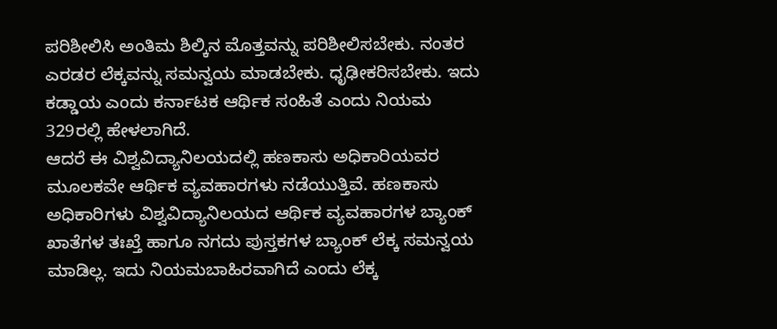ಪರಿಶೀಲಿಸಿ ಅಂತಿಮ ಶಿಲ್ಕಿನ ಮೊತ್ತವನ್ನು ಪರಿಶೀಲಿಸಬೇಕು. ನಂತರ ಎರಡರ ಲೆಕ್ಕವನ್ನು ಸಮನ್ವಯ ಮಾಡಬೇಕು. ಧೃಢೀಕರಿಸಬೇಕು. ಇದು ಕಡ್ಡಾಯ ಎಂದು ಕರ್ನಾಟಕ ಆರ್ಥಿಕ ಸಂಹಿತೆ ಎಂದು ನಿಯಮ 329ರಲ್ಲಿ ಹೇಳಲಾಗಿದೆ.
ಆದರೆ ಈ ವಿಶ್ವವಿದ್ಯಾನಿಲಯದಲ್ಲಿ ಹಣಕಾಸು ಅಧಿಕಾರಿಯವರ ಮೂಲಕವೇ ಆರ್ಥಿಕ ವ್ಯವಹಾರಗಳು ನಡೆಯುತ್ತಿವೆ. ಹಣಕಾಸು ಅಧಿಕಾರಿಗಳು ವಿಶ್ವವಿದ್ಯಾನಿಲಯದ ಆರ್ಥಿಕ ವ್ಯವಹಾರಗಳ ಬ್ಯಾಂಕ್ ಖಾತೆಗಳ ತಃಖ್ತೆ ಹಾಗೂ ನಗದು ಪುಸ್ತಕಗಳ ಬ್ಯಾಂಕ್ ಲೆಕ್ಕ ಸಮನ್ವಯ ಮಾಡಿಲ್ಲ. ಇದು ನಿಯಮಬಾಹಿರವಾಗಿದೆ ಎಂದು ಲೆಕ್ಕ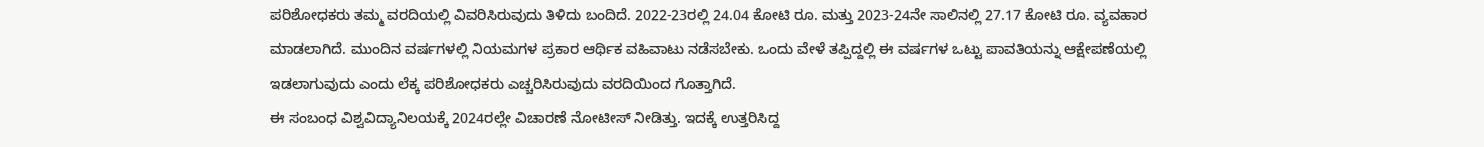ಪರಿಶೋಧಕರು ತಮ್ಮ ವರದಿಯಲ್ಲಿ ವಿವರಿಸಿರುವುದು ತಿಳಿದು ಬಂದಿದೆ. 2022-23ರಲ್ಲಿ 24.04 ಕೋಟಿ ರೂ. ಮತ್ತು 2023-24ನೇ ಸಾಲಿನಲ್ಲಿ 27.17 ಕೋಟಿ ರೂ. ವ್ಯವಹಾರ ಮಾಡಲಾಗಿದೆ. ಮುಂದಿನ ವರ್ಷಗಳಲ್ಲಿ ನಿಯಮಗಳ ಪ್ರಕಾರ ಆರ್ಥಿಕ ವಹಿವಾಟು ನಡೆಸಬೇಕು. ಒಂದು ವೇಳೆ ತಪ್ಪಿದ್ದಲ್ಲಿ ಈ ವರ್ಷಗಳ ಒಟ್ಟು ಪಾವತಿಯನ್ನು ಆಕ್ಷೇಪಣೆಯಲ್ಲಿ ಇಡಲಾಗುವುದು ಎಂದು ಲೆಕ್ಕ ಪರಿಶೋಧಕರು ಎಚ್ಚರಿಸಿರುವುದು ವರದಿಯಿಂದ ಗೊತ್ತಾಗಿದೆ.
ಈ ಸಂಬಂಧ ವಿಶ್ವವಿದ್ಯಾನಿಲಯಕ್ಕೆ 2024ರಲ್ಲೇ ವಿಚಾರಣೆ ನೋಟೀಸ್ ನೀಡಿತ್ತು. ಇದಕ್ಕೆ ಉತ್ತರಿಸಿದ್ದ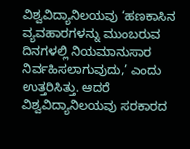ವಿಶ್ವವಿದ್ಯಾನಿಲಯವು ‘ಹಣಕಾಸಿನ ವ್ಯವಹಾರಗಳನ್ನು ಮುಂಬರುವ ದಿನಗಳಲ್ಲಿ ನಿಯಮಾನುಸಾರ ನಿರ್ವಹಿಸಲಾಗುವುದು,’ ಎಂದು ಉತ್ತರಿಸಿತ್ತು. ಆದರೆ ವಿಶ್ವವಿದ್ಯಾನಿಲಯವು ಸರಕಾರದ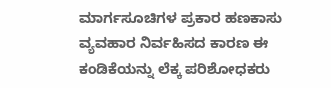ಮಾರ್ಗಸೂಚಿಗಳ ಪ್ರಕಾರ ಹಣಕಾಸು ವ್ಯವಹಾರ ನಿರ್ವಹಿಸದ ಕಾರಣ ಈ ಕಂಡಿಕೆಯನ್ನು ಲೆಕ್ಕ ಪರಿಶೋಧಕರು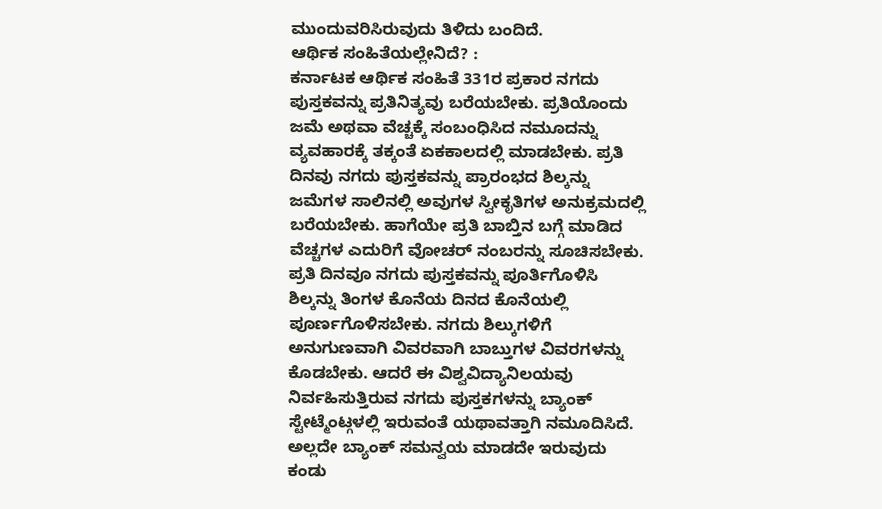ಮುಂದುವರಿಸಿರುವುದು ತಿಳಿದು ಬಂದಿದೆ.
ಆರ್ಥಿಕ ಸಂಹಿತೆಯಲ್ಲೇನಿದೆ? :
ಕರ್ನಾಟಕ ಆರ್ಥಿಕ ಸಂಹಿತೆ 331ರ ಪ್ರಕಾರ ನಗದು ಪುಸ್ತಕವನ್ನು ಪ್ರತಿನಿತ್ಯವು ಬರೆಯಬೇಕು. ಪ್ರತಿಯೊಂದು ಜಮೆ ಅಥವಾ ವೆಚ್ಚಕ್ಕೆ ಸಂಬಂಧಿಸಿದ ನಮೂದನ್ನು ವ್ಯವಹಾರಕ್ಕೆ ತಕ್ಕಂತೆ ಏಕಕಾಲದಲ್ಲಿ ಮಾಡಬೇಕು. ಪ್ರತಿ ದಿನವು ನಗದು ಪುಸ್ತಕವನ್ನು ಪ್ರಾರಂಭದ ಶಿಲ್ಕನ್ನು ಜಮೆಗಳ ಸಾಲಿನಲ್ಲಿ ಅವುಗಳ ಸ್ವೀಕೃತಿಗಳ ಅನುಕ್ರಮದಲ್ಲಿ ಬರೆಯಬೇಕು. ಹಾಗೆಯೇ ಪ್ರತಿ ಬಾಬ್ತಿನ ಬಗ್ಗೆ ಮಾಡಿದ ವೆಚ್ಚಗಳ ಎದುರಿಗೆ ವೋಚರ್ ನಂಬರನ್ನು ಸೂಚಿಸಬೇಕು. ಪ್ರತಿ ದಿನವೂ ನಗದು ಪುಸ್ತಕವನ್ನು ಪೂರ್ತಿಗೊಳಿಸಿ ಶಿಲ್ಕನ್ನು ತಿಂಗಳ ಕೊನೆಯ ದಿನದ ಕೊನೆಯಲ್ಲಿ ಪೂರ್ಣಗೊಳಿಸಬೇಕು. ನಗದು ಶಿಲ್ಕುಗಳಿಗೆ ಅನುಗುಣವಾಗಿ ವಿವರವಾಗಿ ಬಾಬ್ತುಗಳ ವಿವರಗಳನ್ನು ಕೊಡಬೇಕು. ಆದರೆ ಈ ವಿಶ್ವವಿದ್ಯಾನಿಲಯವು ನಿರ್ವಹಿಸುತ್ತಿರುವ ನಗದು ಪುಸ್ತಕಗಳನ್ನು ಬ್ಯಾಂಕ್ ಸ್ಟೇಟ್ಮೆಂಟ್ಗಳಲ್ಲಿ ಇರುವಂತೆ ಯಥಾವತ್ತಾಗಿ ನಮೂದಿಸಿದೆ. ಅಲ್ಲದೇ ಬ್ಯಾಂಕ್ ಸಮನ್ವಯ ಮಾಡದೇ ಇರುವುದು ಕಂಡು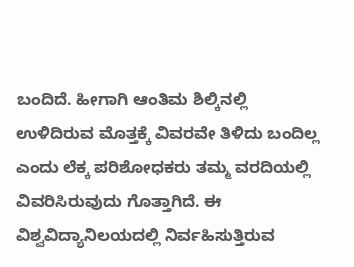ಬಂದಿದೆ. ಹೀಗಾಗಿ ಆಂತಿಮ ಶಿಲ್ಕಿನಲ್ಲಿ ಉಳಿದಿರುವ ಮೊತ್ತಕ್ಕೆ ವಿವರವೇ ತಿಳಿದು ಬಂದಿಲ್ಲ ಎಂದು ಲೆಕ್ಕ ಪರಿಶೋಧಕರು ತಮ್ಮ ವರದಿಯಲ್ಲಿ ವಿವರಿಸಿರುವುದು ಗೊತ್ತಾಗಿದೆ. ಈ ವಿಶ್ವವಿದ್ಯಾನಿಲಯದಲ್ಲಿ ನಿರ್ವಹಿಸುತ್ತಿರುವ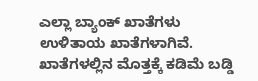ಎಲ್ಲಾ ಬ್ಯಾಂಕ್ ಖಾತೆಗಳು ಉಳಿತಾಯ ಖಾತೆಗಳಾಗಿವೆ. ಖಾತೆಗಳಲ್ಲಿನ ಮೊತ್ತಕ್ಕೆ ಕಡಿಮೆ ಬಡ್ಡಿ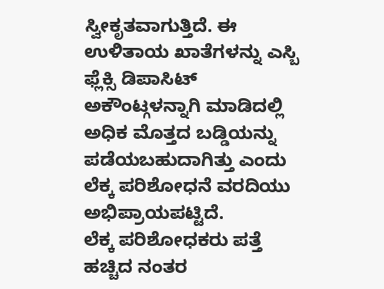ಸ್ವೀಕೃತವಾಗುತ್ತಿದೆ. ಈ ಉಳಿತಾಯ ಖಾತೆಗಳನ್ನು ಎಸ್ಬಿ ಫ್ಲೆಕ್ಸಿ ಡಿಪಾಸಿಟ್ ಅಕೌಂಟ್ಗಳನ್ನಾಗಿ ಮಾಡಿದಲ್ಲಿ ಅಧಿಕ ಮೊತ್ತದ ಬಡ್ಡಿಯನ್ನು ಪಡೆಯಬಹುದಾಗಿತ್ತು ಎಂದು ಲೆಕ್ಕ ಪರಿಶೋಧನೆ ವರದಿಯು ಅಭಿಪ್ರಾಯಪಟ್ಟಿದೆ.
ಲೆಕ್ಕ ಪರಿಶೋಧಕರು ಪತ್ತೆ ಹಚ್ಚಿದ ನಂತರ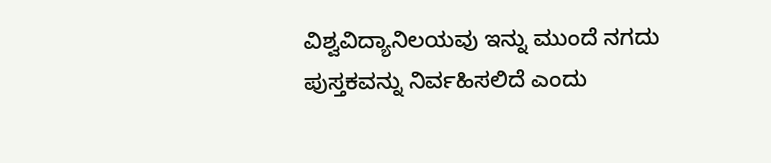ವಿಶ್ವವಿದ್ಯಾನಿಲಯವು ಇನ್ನು ಮುಂದೆ ನಗದು ಪುಸ್ತಕವನ್ನು ನಿರ್ವಹಿಸಲಿದೆ ಎಂದು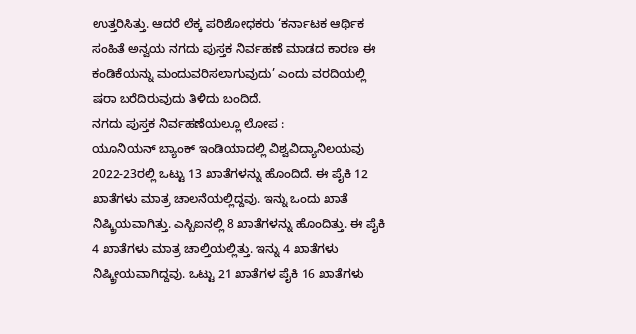ಉತ್ತರಿಸಿತ್ತು. ಆದರೆ ಲೆಕ್ಕ ಪರಿಶೋಧಕರು ‘ಕರ್ನಾಟಕ ಆರ್ಥಿಕ ಸಂಹಿತೆ ಅನ್ವಯ ನಗದು ಪುಸ್ತಕ ನಿರ್ವಹಣೆ ಮಾಡದ ಕಾರಣ ಈ ಕಂಡಿಕೆಯನ್ನು ಮಂದುವರಿಸಲಾಗುವುದು’ ಎಂದು ವರದಿಯಲ್ಲಿ ಷರಾ ಬರೆದಿರುವುದು ತಿಳಿದು ಬಂದಿದೆ.
ನಗದು ಪುಸ್ತಕ ನಿರ್ವಹಣೆಯಲ್ಲೂ ಲೋಪ :
ಯೂನಿಯನ್ ಬ್ಯಾಂಕ್ ಇಂಡಿಯಾದಲ್ಲಿ ವಿಶ್ವವಿದ್ಯಾನಿಲಯವು 2022-23ರಲ್ಲಿ ಒಟ್ಟು 13 ಖಾತೆಗಳನ್ನು ಹೊಂದಿದೆ. ಈ ಪೈಕಿ 12 ಖಾತೆಗಳು ಮಾತ್ರ ಚಾಲನೆಯಲ್ಲಿದ್ದವು. ಇನ್ನು ಒಂದು ಖಾತೆ ನಿಷ್ಕ್ರಿಯವಾಗಿತ್ತು. ಎಸ್ಬಿಐನಲ್ಲಿ 8 ಖಾತೆಗಳನ್ನು ಹೊಂದಿತ್ತು. ಈ ಪೈಕಿ 4 ಖಾತೆಗಳು ಮಾತ್ರ ಚಾಲ್ತಿಯಲ್ಲಿತ್ತು. ಇನ್ನು 4 ಖಾತೆಗಳು ನಿಷ್ಕ್ರೀಯವಾಗಿದ್ದವು. ಒಟ್ಟು 21 ಖಾತೆಗಳ ಪೈಕಿ 16 ಖಾತೆಗಳು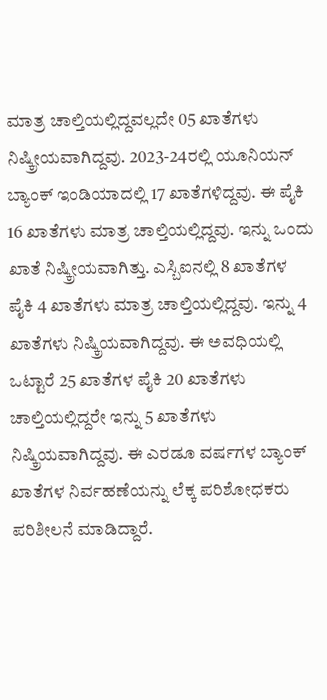ಮಾತ್ರ ಚಾಲ್ತಿಯಲ್ಲಿದ್ದವಲ್ಲದೇ 05 ಖಾತೆಗಳು ನಿಷ್ಕ್ರೀಯವಾಗಿದ್ದವು. 2023-24ರಲ್ಲಿ ಯೂನಿಯನ್ ಬ್ಯಾಂಕ್ ಇಂಡಿಯಾದಲ್ಲಿ 17 ಖಾತೆಗಳಿದ್ದವು. ಈ ಪೈಕಿ 16 ಖಾತೆಗಳು ಮಾತ್ರ ಚಾಲ್ತಿಯಲ್ಲಿದ್ದವು. ಇನ್ನು ಒಂದು ಖಾತೆ ನಿಷ್ಕ್ರೀಯವಾಗಿತ್ತು. ಎಸ್ಬಿಐನಲ್ಲಿ 8 ಖಾತೆಗಳ ಪೈಕಿ 4 ಖಾತೆಗಳು ಮಾತ್ರ ಚಾಲ್ತಿಯಲ್ಲಿದ್ದವು. ಇನ್ನು 4 ಖಾತೆಗಳು ನಿಷ್ಕ್ರಿಯವಾಗಿದ್ದವು. ಈ ಅವಧಿಯಲ್ಲಿ ಒಟ್ಟಾರೆ 25 ಖಾತೆಗಳ ಪೈಕಿ 20 ಖಾತೆಗಳು ಚಾಲ್ತಿಯಲ್ಲಿದ್ದರೇ ಇನ್ನು 5 ಖಾತೆಗಳು ನಿಷ್ಕ್ರಿಯವಾಗಿದ್ದವು. ಈ ಎರಡೂ ವರ್ಷಗಳ ಬ್ಯಾಂಕ್ ಖಾತೆಗಳ ನಿರ್ವಹಣೆಯನ್ನು ಲೆಕ್ಕ ಪರಿಶೋಧಕರು ಪರಿಶೀಲನೆ ಮಾಡಿದ್ದಾರೆ.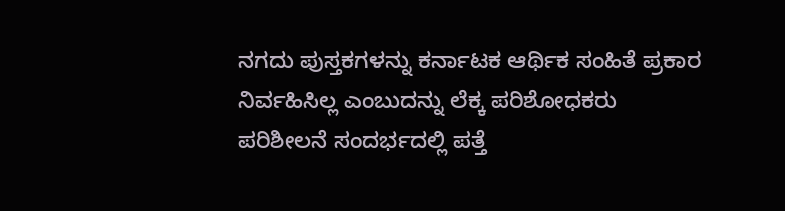ನಗದು ಪುಸ್ತಕಗಳನ್ನು ಕರ್ನಾಟಕ ಆರ್ಥಿಕ ಸಂಹಿತೆ ಪ್ರಕಾರ ನಿರ್ವಹಿಸಿಲ್ಲ ಎಂಬುದನ್ನು ಲೆಕ್ಕ ಪರಿಶೋಧಕರು ಪರಿಶೀಲನೆ ಸಂದರ್ಭದಲ್ಲಿ ಪತ್ತೆ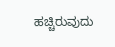ಹಚ್ಚಿರುವುದು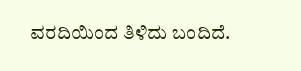ವರದಿಯಿಂದ ತಿಳಿದು ಬಂದಿದೆ.